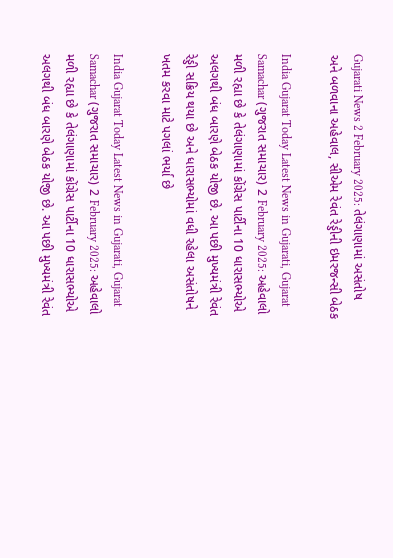Gujarati News 2 February 2025: તેલંગાણામાં અસંતોષ અને બળવાના અહેવાલ, સીએમ રેવંત રેડ્ડીની ઇમરજન્સી બેઠક

India Gujarat Today Latest News in Gujarati, Gujarat Samachar (ગુજરાત સમાચાર) 2 February 2025: અહેવાલો મળી રહ્યા છે કે તેલંગાણામાં કોંગ્રેસ પાર્ટીના 10 ધારાસભ્યોએ અલગથી બંધ બારણે બેઠક યોજી છે. આ પછી મુખ્યમંત્રી રેવંત રેડ્ડી સક્રિય થયા છે અને ધારાસભ્યોમાં વધી રહેલા અસંતોષને ખતમ કરવા માટે પગલાં ભર્યા છે

India Gujarat Today Latest News in Gujarati, Gujarat Samachar (ગુજરાત સમાચાર) 2 February 2025: અહેવાલો મળી રહ્યા છે કે તેલંગાણામાં કોંગ્રેસ પાર્ટીના 10 ધારાસભ્યોએ અલગથી બંધ બારણે બેઠક યોજી છે. આ પછી મુખ્યમંત્રી રેવંત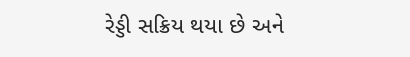રેડ્ડી સક્રિય થયા છે અને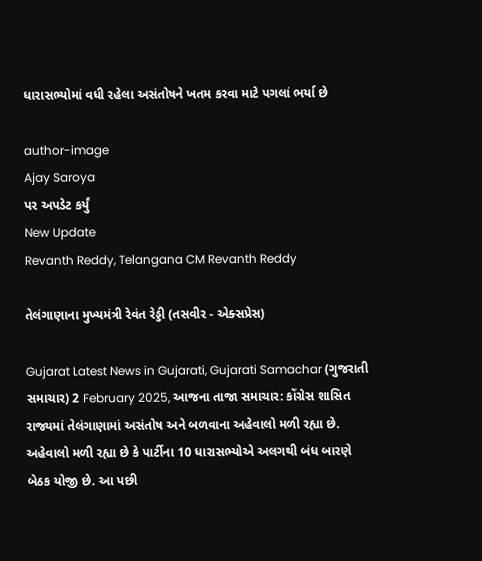ધારાસભ્યોમાં વધી રહેલા અસંતોષને ખતમ કરવા માટે પગલાં ભર્યા છે

author-image
Ajay Saroya
પર અપડેટ કર્યું
New Update
Revanth Reddy, Telangana CM Revanth Reddy

તેલંગાણાના મુખ્યમંત્રી રેવંત રેડ્ડી (તસવીર - એક્સપ્રેસ)

Gujarat Latest News in Gujarati, Gujarati Samachar (ગુજરાતી સમાચાર) 2 February 2025, આજના તાજા સમાચાર: કોંગ્રેસ શાસિત રાજ્યમાં તેલંગાણામાં અસંતોષ અને બળવાના અહેવાલો મળી રહ્યા છે. અહેવાલો મળી રહ્યા છે કે પાર્ટીના 10 ધારાસભ્યોએ અલગથી બંધ બારણે બેઠક યોજી છે. આ પછી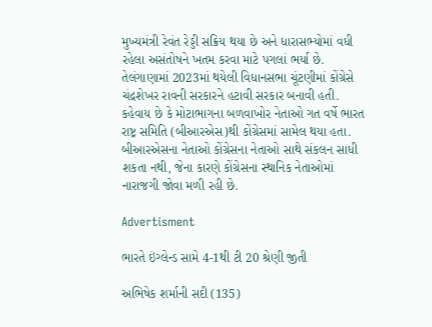મુખ્યમંત્રી રેવંત રેડ્ડી સક્રિય થયા છે અને ધારાસભ્યોમાં વધી રહેલા અસંતોષને ખતમ કરવા માટે પગલાં ભર્યા છે. તેલંગાણામાં 2023માં થયેલી વિધાનસભા ચૂંટણીમાં કોંગ્રેસે ચંદ્રશેખર રાવની સરકારને હટાવી સરકાર બનાવી હતી. કહેવાય છે કે મોટાભાગના બળવાખોર નેતાઓ ગત વર્ષે ભારત રાષ્ટ્ર સમિતિ (બીઆરએસ)થી કોંગ્રેસમાં સામેલ થયા હતા. બીઆરએસના નેતાઓ કોંગ્રેસના નેતાઓ સાથે સંકલન સાધી શકતા નથી, જેના કારણે કોંગ્રેસના સ્થાનિક નેતાઓમાં નારાજગી જોવા મળી રહી છે.

Advertisment

ભારતે ઇંગ્લેન્ડ સામે 4-1થી ટી 20 શ્રેણી જીતી

અભિષેક શર્માની સદી (135)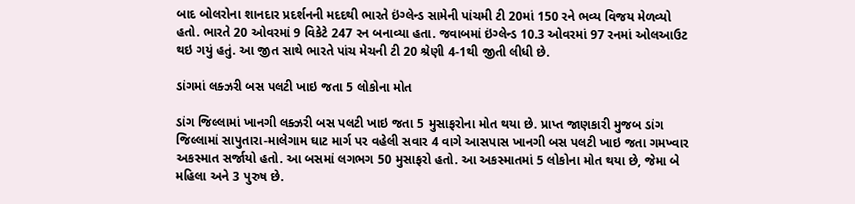બાદ બોલરોના શાનદાર પ્રદર્શનની મદદથી ભારતે ઇંગ્લેન્ડ સામેની પાંચમી ટી 20માં 150 રને ભવ્ય વિજય મેળવ્યો હતો. ભારતે 20 ઓવરમાં 9 વિકેટે 247 રન બનાવ્યા હતા. જવાબમાં ઇંગ્લેન્ડ 10.3 ઓવરમાં 97 રનમાં ઓલઆઉટ થઇ ગયું હતું. આ જીત સાથે ભારતે પાંચ મેચની ટી 20 શ્રેણી 4-1થી જીતી લીધી છે.

ડાંગમાં લક્ઝરી બસ પલટી ખાઇ જતા 5 લોકોના મોત

ડાંગ જિલ્લામાં ખાનગી લક્ઝરી બસ પલટી ખાઇ જતા 5 મુસાફરોના મોત થયા છે. પ્રાપ્ત જાણકારી મુજબ ડાંગ જિલ્લામાં સાપુતારા-માલેગામ ઘાટ માર્ગ પર વહેલી સવાર 4 વાગે આસપાસ ખાનગી બસ પલટી ખાઇ જતા ગમખ્વાર અકસ્માત સર્જાયો હતો. આ બસમાં લગભગ 50 મુસાફરો હતો. આ અકસ્માતમાં 5 લોકોના મોત થયા છે, જેમા બે મહિલા અને 3 પુરુષ છે.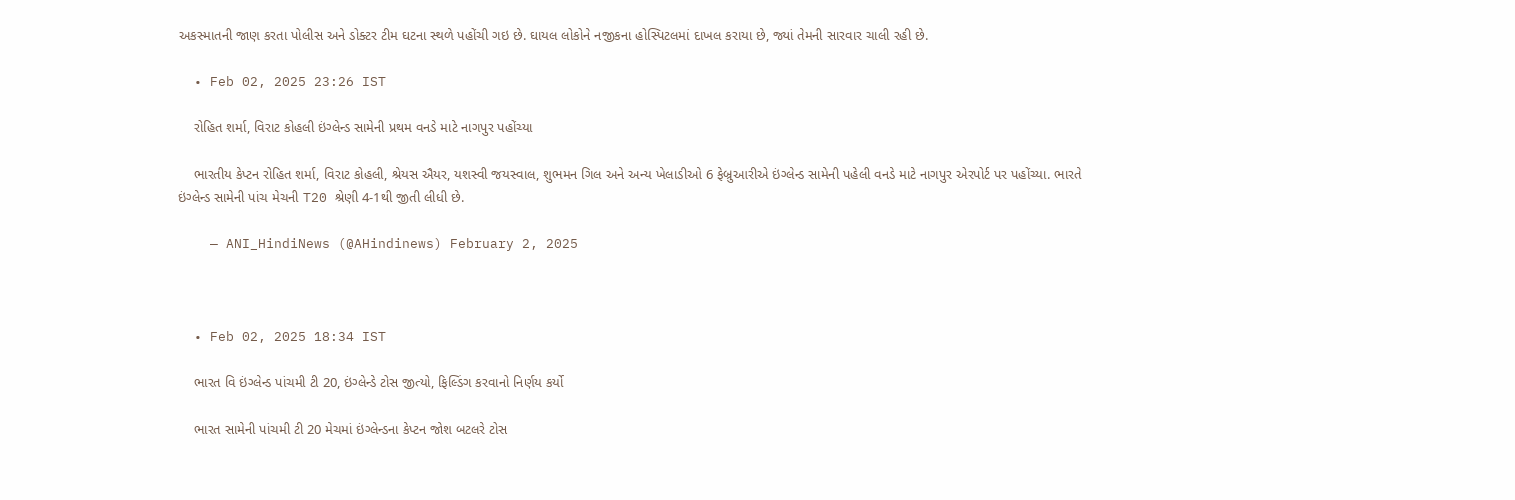અકસ્માતની જાણ કરતા પોલીસ અને ડોક્ટર ટીમ ઘટના સ્થળે પહોંચી ગઇ છે. ઘાયલ લોકોને નજીકના હોસ્પિટલમાં દાખલ કરાયા છે, જ્યાં તેમની સારવાર ચાલી રહી છે.

  • Feb 02, 2025 23:26 IST

    રોહિત શર્મા, વિરાટ કોહલી ઇંગ્લેન્ડ સામેની પ્રથમ વનડે માટે નાગપુર પહોંચ્યા

    ભારતીય કેપ્ટન રોહિત શર્મા, વિરાટ કોહલી, શ્રેયસ ઐયર, યશસ્વી જયસ્વાલ, શુભમન ગિલ અને અન્ય ખેલાડીઓ 6 ફેબ્રુઆરીએ ઇંગ્લેન્ડ સામેની પહેલી વનડે માટે નાગપુર એરપોર્ટ પર પહોંચ્યા. ભારતે ઇંગ્લેન્ડ સામેની પાંચ મેચની T20 શ્રેણી 4-1થી જીતી લીધી છે.

    — ANI_HindiNews (@AHindinews) February 2, 2025



  • Feb 02, 2025 18:34 IST

    ભારત વિ ઇંગ્લેન્ડ પાંચમી ટી 20, ઇંગ્લેન્ડે ટોસ જીત્યો, ફિલ્ડિંગ કરવાનો નિર્ણય કર્યો

    ભારત સામેની પાંચમી ટી 20 મેચમાં ઇંગ્લેન્ડના કેપ્ટન જોશ બટલરે ટોસ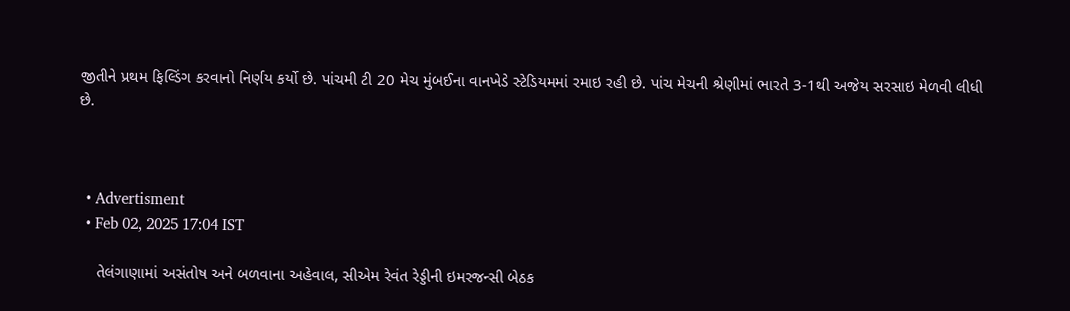જીતીને પ્રથમ ફિલ્ડિંગ કરવાનો નિર્ણય કર્યો છે. પાંચમી ટી 20 મેચ મુંબઈના વાનખેડે સ્ટેડિયમમાં રમાઇ રહી છે. પાંચ મેચની શ્રેણીમાં ભારતે 3-1થી અજેય સરસાઇ મેળવી લીધી છે.



  • Advertisment
  • Feb 02, 2025 17:04 IST

    તેલંગાણામાં અસંતોષ અને બળવાના અહેવાલ, સીએમ રેવંત રેડ્ડીની ઇમરજન્સી બેઠક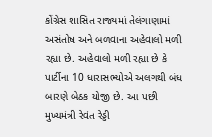કોંગ્રેસ શાસિત રાજ્યમાં તેલંગાણામાં અસંતોષ અને બળવાના અહેવાલો મળી રહ્યા છે. અહેવાલો મળી રહ્યા છે કે પાર્ટીના 10 ધારાસભ્યોએ અલગથી બંધ બારણે બેઠક યોજી છે. આ પછી મુખ્યમંત્રી રેવંત રેડ્ડી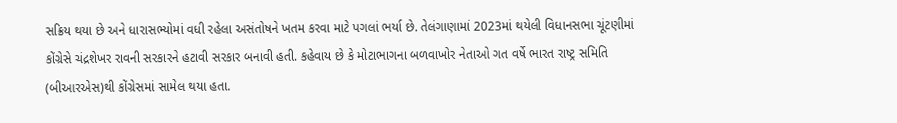સક્રિય થયા છે અને ધારાસભ્યોમાં વધી રહેલા અસંતોષને ખતમ કરવા માટે પગલાં ભર્યા છે. તેલંગાણામાં 2023માં થયેલી વિધાનસભા ચૂંટણીમાં કોંગ્રેસે ચંદ્રશેખર રાવની સરકારને હટાવી સરકાર બનાવી હતી. કહેવાય છે કે મોટાભાગના બળવાખોર નેતાઓ ગત વર્ષે ભારત રાષ્ટ્ર સમિતિ (બીઆરએસ)થી કોંગ્રેસમાં સામેલ થયા હતા.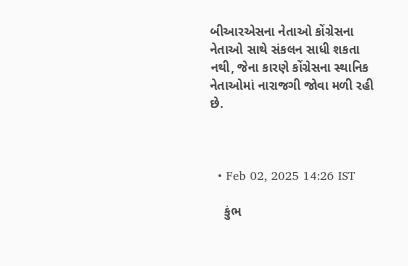બીઆરએસના નેતાઓ કોંગ્રેસના નેતાઓ સાથે સંકલન સાધી શકતા નથી, જેના કારણે કોંગ્રેસના સ્થાનિક નેતાઓમાં નારાજગી જોવા મળી રહી છે.



  • Feb 02, 2025 14:26 IST

    કુંભ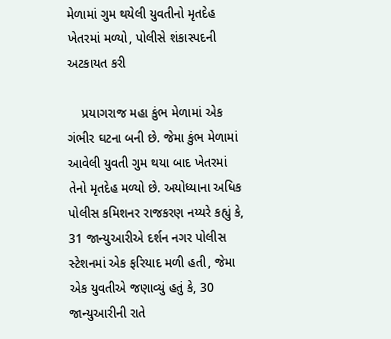મેળામાં ગુમ થયેલી યુવતીનો મૃતદેહ ખેતરમાં મળ્યો, પોલીસે શંકાસ્પદની અટકાયત કરી

    પ્રયાગરાજ મહા કુંભ મેળામાં એક ગંભીર ઘટના બની છે. જેમા કુંભ મેળામાં આવેલી યુવતી ગુમ થયા બાદ ખેતરમાં તેનો મૃતદેહ મળ્યો છે. અયોધ્યાના અધિક પોલીસ કમિશનર રાજકરણ નય્યરે કહ્યું કે, 31 જાન્યુઆરીએ દર્શન નગર પોલીસ સ્ટેશનમાં એક ફરિયાદ મળી હતી, જેમા એક યુવતીએ જણાવ્યું હતું કે, 30 જાન્યુઆરીની રાતે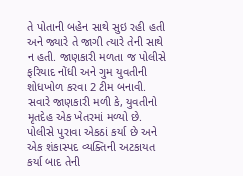તે પોતાની બહેન સાથે સુઇ રહી હતી અને જ્યારે તે જાગી ત્યારે તેની સાથે ન હતી. જાણકારી મળતા જ પોલીસે ફરિયાદ નોંધી અને ગુમ યુવતીની શોધખોળ કરવા 2 ટીમ બનાવી. સવારે જાણકારી મળી કે, યુવતીનો મૃતદેહ એક ખેતરમાં મળ્યો છે. પોલીસે પુરાવા એકઠાં કર્યા છે અને એક શંકાસ્પદ વ્યક્તિની અટકાયત કર્યા બાદ તેની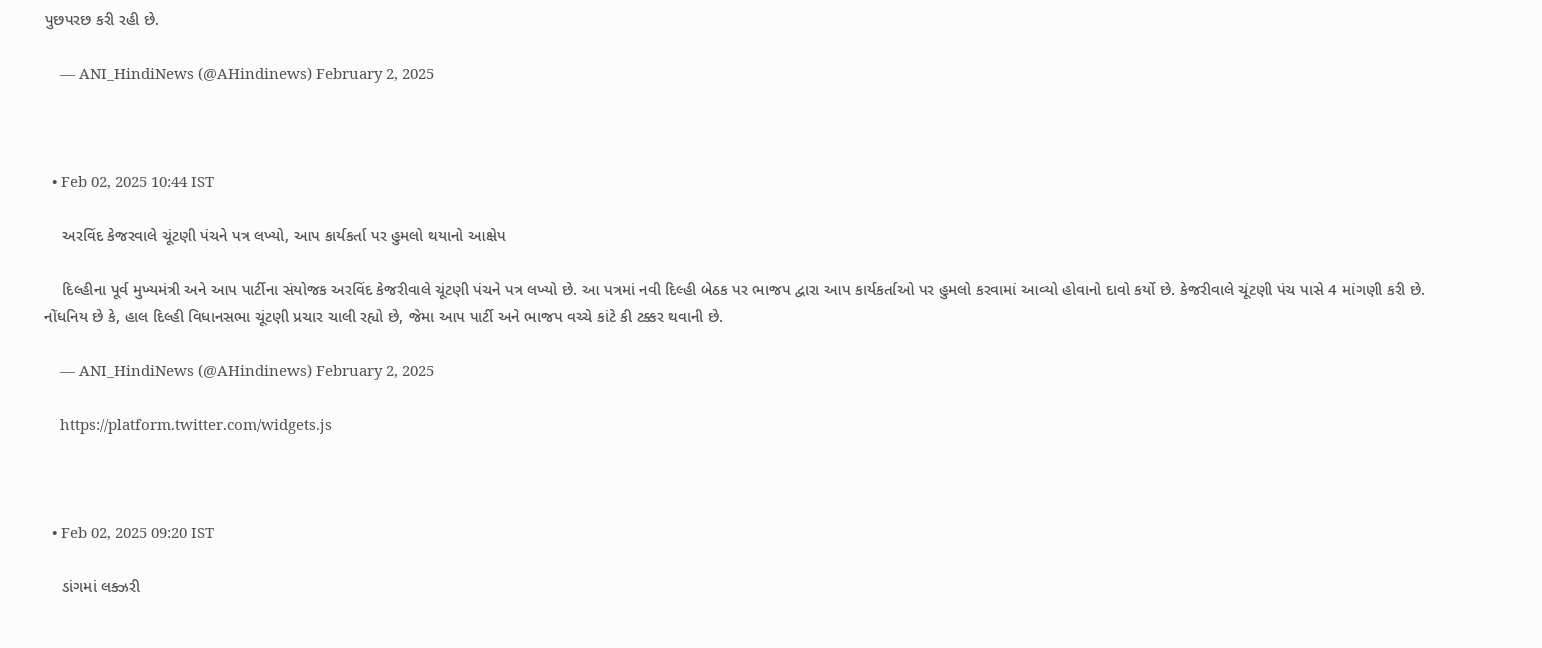પુછપરછ કરી રહી છે.

    — ANI_HindiNews (@AHindinews) February 2, 2025



  • Feb 02, 2025 10:44 IST

    અરવિંદ કેજરવાલે ચૂંટણી પંચને પત્ર લખ્યો, આપ કાર્યકર્તા પર હુમલો થયાનો આક્ષેપ

    દિલ્હીના પૂર્વ મુખ્યમંત્રી અને આપ પાર્ટીના સંયોજક અરવિંદ કેજરીવાલે ચૂંટણી પંચને પત્ર લખ્યો છે. આ પત્રમાં નવી દિલ્હી બેઠક પર ભાજપ દ્વારા આપ કાર્યકર્તાઓ પર હુમલો કરવામાં આવ્યો હોવાનો દાવો કર્યો છે. કેજરીવાલે ચૂંટણી પંચ પાસે 4 માંગણી કરી છે. નોંધનિય છે કે, હાલ દિલ્હી વિધાનસભા ચૂંટણી પ્રચાર ચાલી રહ્યો છે, જેમા આપ પાર્ટી અને ભાજપ વચ્ચે કાંટે કી ટક્કર થવાની છે.

    — ANI_HindiNews (@AHindinews) February 2, 2025

    https://platform.twitter.com/widgets.js



  • Feb 02, 2025 09:20 IST

    ડાંગમાં લક્ઝરી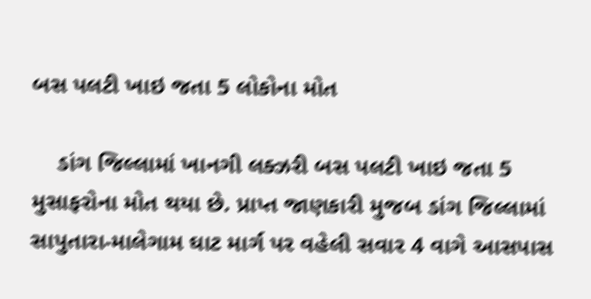બસ પલટી ખાઇ જતા 5 લોકોના મોત

    ડાંગ જિલ્લામાં ખાનગી લક્ઝરી બસ પલટી ખાઇ જતા 5 મુસાફરોના મોત થયા છે. પ્રાપ્ત જાણકારી મુજબ ડાંગ જિલ્લામાં સાપુતારા-માલેગામ ઘાટ માર્ગ પર વહેલી સવાર 4 વાગે આસપાસ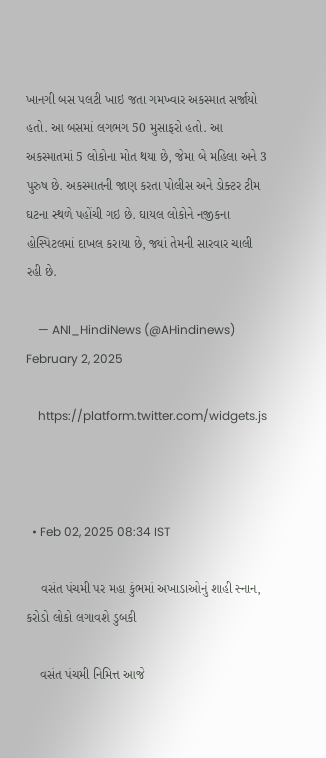ખાનગી બસ પલટી ખાઇ જતા ગમખ્વાર અકસ્માત સર્જાયો હતો. આ બસમાં લગભગ 50 મુસાફરો હતો. આ અકસ્માતમાં 5 લોકોના મોત થયા છે, જેમા બે મહિલા અને 3 પુરુષ છે. અકસ્માતની જાણ કરતા પોલીસ અને ડોક્ટર ટીમ ઘટના સ્થળે પહોંચી ગઇ છે. ઘાયલ લોકોને નજીકના હોસ્પિટલમાં દાખલ કરાયા છે, જ્યાં તેમની સારવાર ચાલી રહી છે.

    — ANI_HindiNews (@AHindinews) February 2, 2025

    https://platform.twitter.com/widgets.js



  • Feb 02, 2025 08:34 IST

    વસંત પંચમી પર મહા કુંભમાં અખાડાઓનું શાહી સ્નાન, કરોડો લોકો લગાવશે ડુબકી

    વસંત પંચમી નિમિત્ત આજે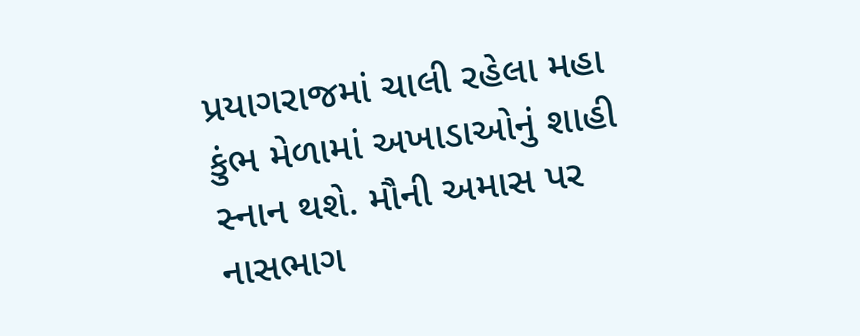પ્રયાગરાજમાં ચાલી રહેલા મહા કુંભ મેળામાં અખાડાઓનું શાહી સ્નાન થશે. મૌની અમાસ પર નાસભાગ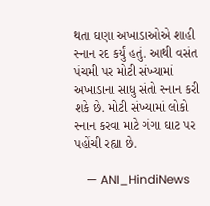થતા ઘણા અખાડાઓએ શાહી સ્નાન રદ કર્યું હતું. આથી વસંત પંચમી પર મોટી સંખ્યામાં અખાડાના સાધુ સંતો સ્નાન કરી શકે છે. મોટી સંખ્યામાં લોકો સ્નાન કરવા માટે ગંગા ઘાટ પર પહોંચી રહ્યા છે.

    — ANI_HindiNews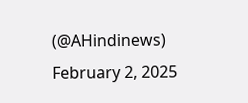(@AHindinews) February 2, 2025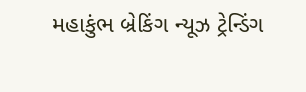મહાકુંભ બ્રેકિંગ ન્યૂઝ ટ્રેન્ડિંગ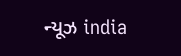ન્યૂઝ india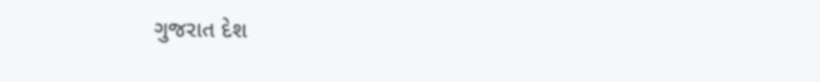ગુજરાત દેશ